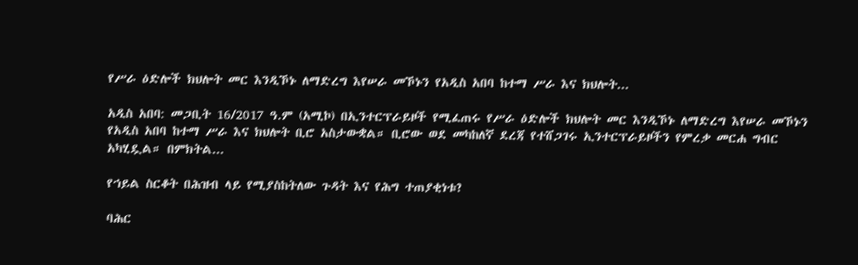የሥራ ዕድሎች ክህሎት መር እንዲኾኑ ለማድረግ እየሠራ መኾኑን የአዲስ አበባ ከተማ ሥራ እና ክህሎት...

አዲስ አበባ: መጋቢት 16/2017 ዓ.ም (አሚኮ) በኢንተርፕራይዞች የሚፈጠሩ የሥራ ዕድሎች ክህሎት መር እንዲኾኑ ለማድረግ እየሠራ መኾኑን የአዲስ አበባ ከተማ ሥራ እና ክህሎት ቢሮ አስታውቋል። ቢሮው ወደ መካከለኛ ደረጃ የተሸጋገሩ ኢንተርፕራይዞችን የምረቃ መርሐ ግብር አካሂዷል። በምክትል...

የኀይል ስርቆት በሕዝብ ላይ የሚያስከትለው ጉዳት እና የሕግ ተጠያቂነቱ?

ባሕር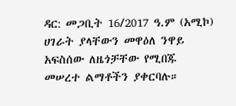ዳር: መጋቢት 16/2017 ዓ.ም (አሚኮ) ሀገራት ያላቸውን መዋዕለ ንዋይ አፍስሰው ለዜጎቻቸው የሚበጁ መሠረተ ልማቶችን ያቀርባሉ።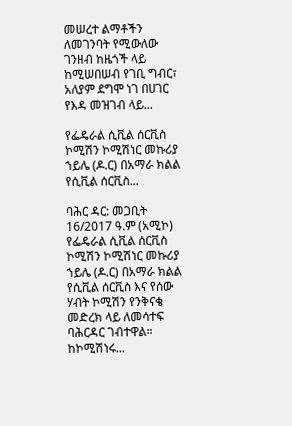መሠረተ ልማቶችን ለመገንባት የሚውለው ገንዘብ ከዜጎች ላይ ከሚሠበሠብ የገቢ ግብር፣ አለያም ደግሞ ነገ በሀገር የእዳ መዝገብ ላይ...

የፌዴራል ሲቪል ሰርቪስ ኮሚሽን ኮሚሽነር መኩሪያ ኀይሌ (ዶ.ር) በአማራ ክልል የሲቪል ሰርቪስ...

ባሕር ዳር: መጋቢት 16/2017 ዓ.ም (አሚኮ) የፌዴራል ሲቪል ሰርቪስ ኮሚሽን ኮሚሽነር መኩሪያ ኀይሌ (ዶ.ር) በአማራ ክልል የሲቪል ሰርቪስ እና የሰው ሃብት ኮሚሽን የንቅናቄ መድረክ ላይ ለመሳተፍ ባሕርዳር ገብተዋል። ከኮሚሽነሩ...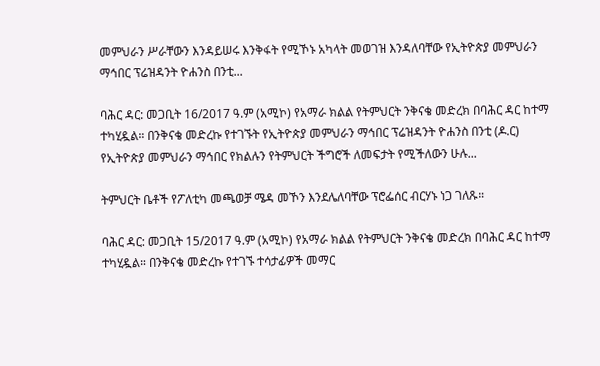መምህራን ሥራቸውን እንዳይሠሩ እንቅፋት የሚኾኑ አካላት መወገዝ እንዳለባቸው የኢትዮጵያ መምህራን ማኅበር ፕሬዝዳንት ዮሐንስ በንቲ...

ባሕር ዳር: መጋቢት 16/2017 ዓ.ም (አሚኮ) የአማራ ክልል የትምህርት ንቅናቄ መድረክ በባሕር ዳር ከተማ ተካሂዷል። በንቅናቄ መድረኩ የተገኙት የኢትዮጵያ መምህራን ማኅበር ፕሬዝዳንት ዮሐንስ በንቲ (ዶ.ር) የኢትዮጵያ መምህራን ማኅበር የክልሉን የትምህርት ችግሮች ለመፍታት የሚችለውን ሁሉ...

ትምህርት ቤቶች የፖለቲካ መጫወቻ ሜዳ መኾን እንደሌለባቸው ፕሮፌሰር ብርሃኑ ነጋ ገለጹ።

ባሕር ዳር: መጋቢት 15/2017 ዓ.ም (አሚኮ) የአማራ ክልል የትምህርት ንቅናቄ መድረክ በባሕር ዳር ከተማ ተካሂዷል። በንቅናቄ መድረኩ የተገኙ ተሳታፊዎች መማር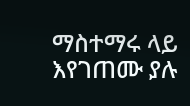ማስተማሩ ላይ እየገጠሙ ያሉ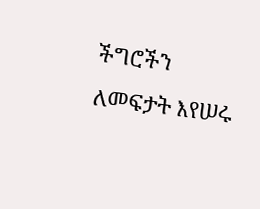ችግሮችን ለመፍታት እየሠሩ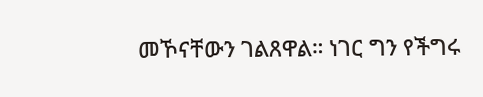መኾናቸውን ገልጸዋል። ነገር ግን የችግሩ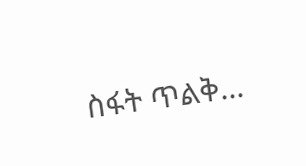ስፋት ጥልቅ...